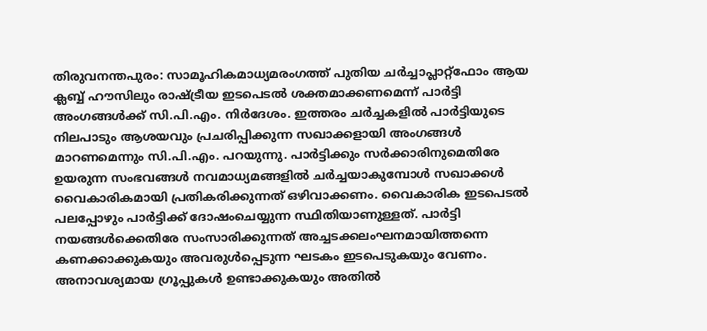തിരുവനന്തപുരം: സാമൂഹികമാധ്യമരംഗത്ത് പുതിയ ചർച്ചാപ്ലാറ്റ്ഫോം ആയ ക്ലബ്ബ് ഹൗസിലും രാഷ്ട്രീയ ഇടപെടൽ ശക്തമാക്കണമെന്ന് പാർട്ടി അംഗങ്ങൾക്ക് സി.പി.എം. നിർദേശം. ഇത്തരം ചർച്ചകളിൽ പാർട്ടിയുടെ നിലപാടും ആശയവും പ്രചരിപ്പിക്കുന്ന സഖാക്കളായി അംഗങ്ങൾ മാറണമെന്നും സി.പി.എം. പറയുന്നു. പാർട്ടിക്കും സർക്കാരിനുമെതിരേ ഉയരുന്ന സംഭവങ്ങൾ നവമാധ്യമങ്ങളിൽ ചർച്ചയാകുമ്പോൾ സഖാക്കൾ വൈകാരികമായി പ്രതികരിക്കുന്നത് ഒഴിവാക്കണം. വൈകാരിക ഇടപെടൽ പലപ്പോഴും പാർട്ടിക്ക് ദോഷംചെയ്യുന്ന സ്ഥിതിയാണുള്ളത്. പാർട്ടി നയങ്ങൾക്കെതിരേ സംസാരിക്കുന്നത് അച്ചടക്കലംഘനമായിത്തന്നെ കണക്കാക്കുകയും അവരുൾപ്പെടുന്ന ഘടകം ഇടപെടുകയും വേണം. അനാവശ്യമായ ഗ്രൂപ്പുകൾ ഉണ്ടാക്കുകയും അതിൽ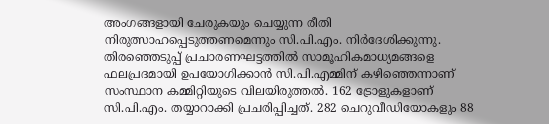അംഗങ്ങളായി ചേരുകയും ചെയ്യുന്ന രീതി നിരുത്സാഹപ്പെടുത്തണമെന്നും സി.പി.എം. നിർദേശിക്കുന്നു. തിരഞ്ഞെടുപ്പ് പ്രചാരണഘട്ടത്തിൽ സാമൂഹികമാധ്യമങ്ങളെ ഫലപ്രദമായി ഉപയോഗിക്കാൻ സി.പി.എമ്മിന് കഴിഞ്ഞെന്നാണ് സംസ്ഥാന കമ്മിറ്റിയുടെ വിലയിരുത്തൽ. 162 ട്രോളുകളാണ് സി.പി.എം. തയ്യാറാക്കി പ്രചരിപ്പിച്ചത്. 282 ചെറുവീഡിയോകളും 88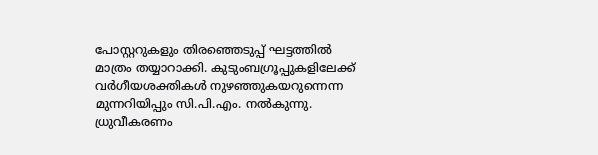പോസ്റ്ററുകളും തിരഞ്ഞെടുപ്പ് ഘട്ടത്തിൽ മാത്രം തയ്യാറാക്കി. കുടുംബഗ്രൂപ്പുകളിലേക്ക് വർഗീയശക്തികൾ നുഴഞ്ഞുകയറുന്നെന്ന മുന്നറിയിപ്പും സി.പി.എം. നൽകുന്നു. ധ്രുവീകരണം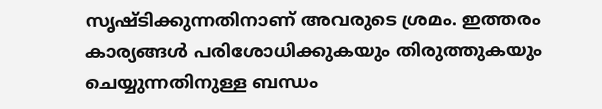സൃഷ്ടിക്കുന്നതിനാണ് അവരുടെ ശ്രമം. ഇത്തരം കാര്യങ്ങൾ പരിശോധിക്കുകയും തിരുത്തുകയും ചെയ്യുന്നതിനുള്ള ബന്ധം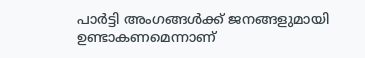പാർട്ടി അംഗങ്ങൾക്ക് ജനങ്ങളുമായി ഉണ്ടാകണമെന്നാണ്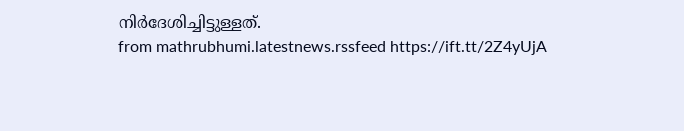നിർദേശിച്ചിട്ടുള്ളത്.
from mathrubhumi.latestnews.rssfeed https://ift.tt/2Z4yUjA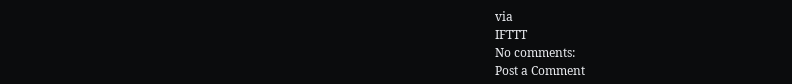via
IFTTT
No comments:
Post a Comment